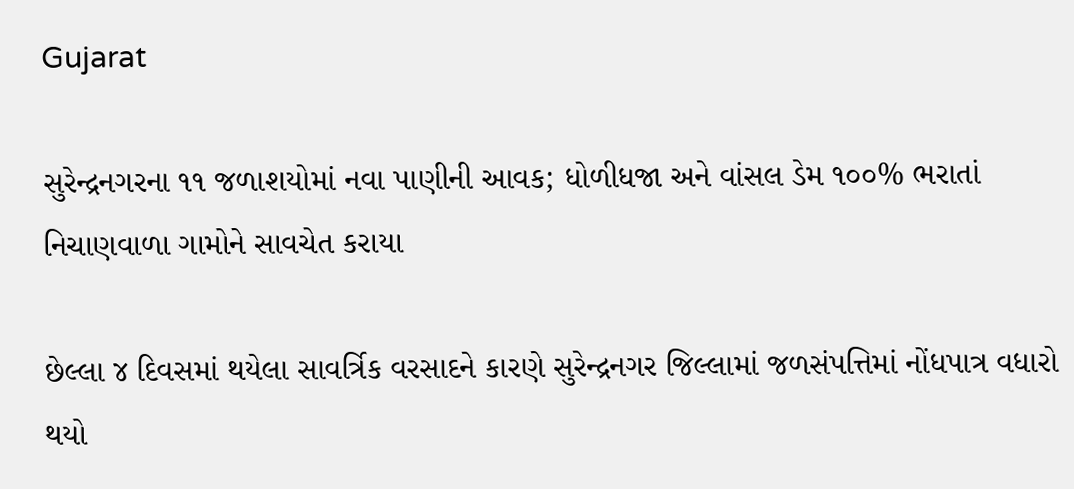Gujarat

સુરેન્દ્રનગરના ૧૧ જળાશયોમાં નવા પાણીની આવક; ધોળીધજા અને વાંસલ ડેમ ૧૦૦% ભરાતાં નિચાણવાળા ગામોને સાવચેત કરાયા

છેલ્લા ૪ દિવસમાં થયેલા સાવર્ત્રિક વરસાદને કારણે સુરેન્દ્રનગર જિલ્લામાં જળસંપત્તિમાં નોંધપાત્ર વધારો થયો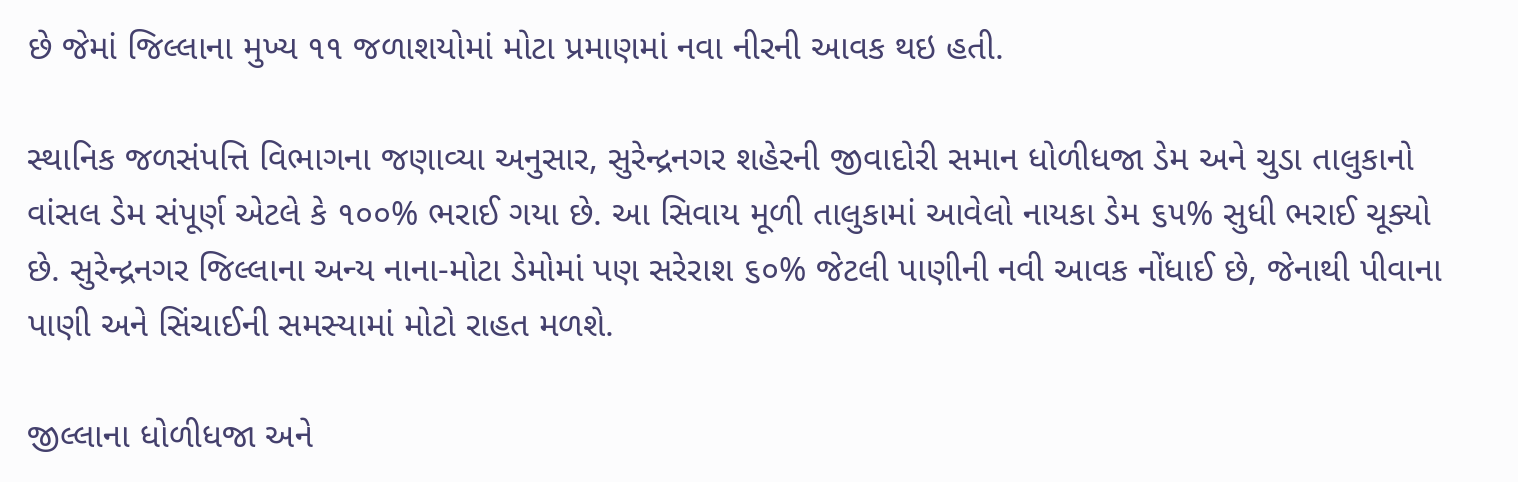છે જેમાં જિલ્લાના મુખ્ય ૧૧ જળાશયોમાં મોટા પ્રમાણમાં નવા નીરની આવક થઇ હતી.

સ્થાનિક જળસંપત્તિ વિભાગના જણાવ્યા અનુસાર, સુરેન્દ્રનગર શહેરની જીવાદોરી સમાન ધોળીધજા ડેમ અને ચુડા તાલુકાનો વાંસલ ડેમ સંપૂર્ણ એટલે કે ૧૦૦% ભરાઈ ગયા છે. આ સિવાય મૂળી તાલુકામાં આવેલો નાયકા ડેમ ૬૫% સુધી ભરાઈ ચૂક્યો છે. સુરેન્દ્રનગર જિલ્લાના અન્ય નાના-મોટા ડેમોમાં પણ સરેરાશ ૬૦% જેટલી પાણીની નવી આવક નોંધાઈ છે, જેનાથી પીવાના પાણી અને સિંચાઈની સમસ્યામાં મોટો રાહત મળશે.

જીલ્લાના ધોળીધજા અને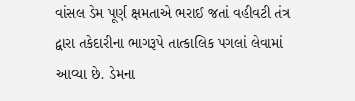વાંસલ ડેમ પૂર્ણ ક્ષમતાએ ભરાઈ જતાં વહીવટી તંત્ર દ્વારા તકેદારીના ભાગરૂપે તાત્કાલિક પગલાં લેવામાં આવ્યા છે. ડેમના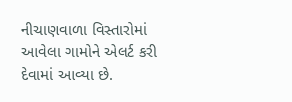નીચાણવાળા વિસ્તારોમાં આવેલા ગામોને એલર્ટ કરી દેવામાં આવ્યા છે.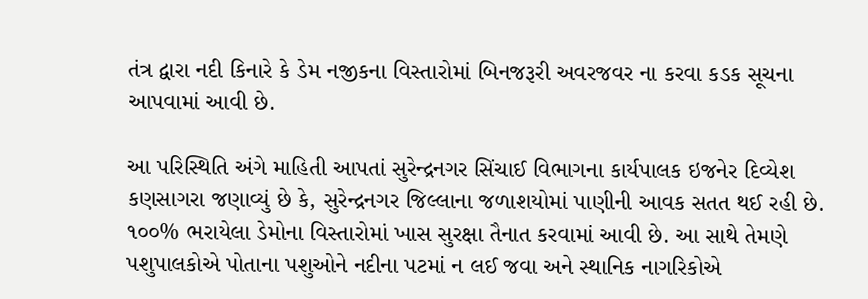તંત્ર દ્વારા નદી કિનારે કે ડેમ નજીકના વિસ્તારોમાં બિનજરૂરી અવરજવર ના કરવા કડક સૂચના આપવામાં આવી છે.

આ પરિસ્થિતિ અંગે માહિતી આપતાં સુરેન્દ્રનગર સિંચાઈ વિભાગના કાર્યપાલક ઇજનેર દિવ્યેશ કણસાગરા જણાવ્યું છે કે, સુરેન્દ્રનગર જિલ્લાના જળાશયોમાં પાણીની આવક સતત થઈ રહી છે. ૧૦૦% ભરાયેલા ડેમોના વિસ્તારોમાં ખાસ સુરક્ષા તૈનાત કરવામાં આવી છે. આ સાથે તેમણે પશુપાલકોએ પોતાના પશુઓને નદીના પટમાં ન લઈ જવા અને સ્થાનિક નાગરિકોએ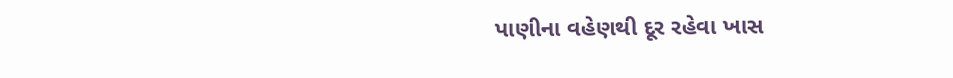પાણીના વહેણથી દૂર રહેવા ખાસ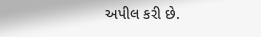અપીલ કરી છે.